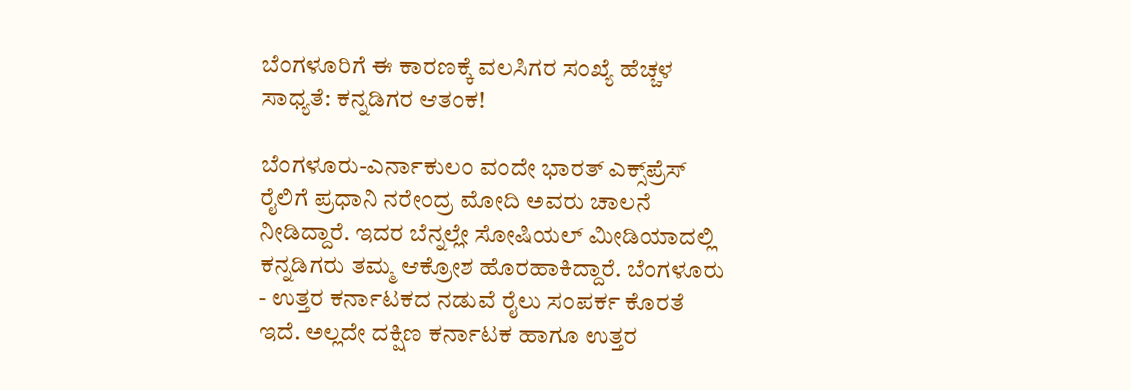ಬೆಂಗಳೂರಿಗೆ ಈ ಕಾರಣಕ್ಕೆ ವಲಸಿಗರ ಸಂಖ್ಯೆ ಹೆಚ್ಚಳ ಸಾಧ್ಯತೆ: ಕನ್ನಡಿಗರ ಆತಂಕ!

ಬೆಂಗಳೂರು-ಎರ್ನಾಕುಲಂ ವಂದೇ ಭಾರತ್ ಎಕ್ಸ್‌ಪ್ರೆಸ್ ರೈಲಿಗೆ ಪ್ರಧಾನಿ ನರೇಂದ್ರ ಮೋದಿ ಅವರು ಚಾಲನೆ ನೀಡಿದ್ದಾರೆ. ಇದರ ಬೆನ್ನಲ್ಲೇ ಸೋಷಿಯಲ್ ಮೀಡಿಯಾದಲ್ಲಿ ಕನ್ನಡಿಗರು ತಮ್ಮ ಆಕ್ರೋಶ ಹೊರಹಾಕಿದ್ದಾರೆ. ಬೆಂಗಳೂರು - ಉತ್ತರ ಕರ್ನಾಟಕದ ನಡುವೆ ರೈಲು ಸಂಪರ್ಕ ಕೊರತೆ ಇದೆ. ಅಲ್ಲದೇ ದಕ್ಷಿಣ ಕರ್ನಾಟಕ ಹಾಗೂ ಉತ್ತರ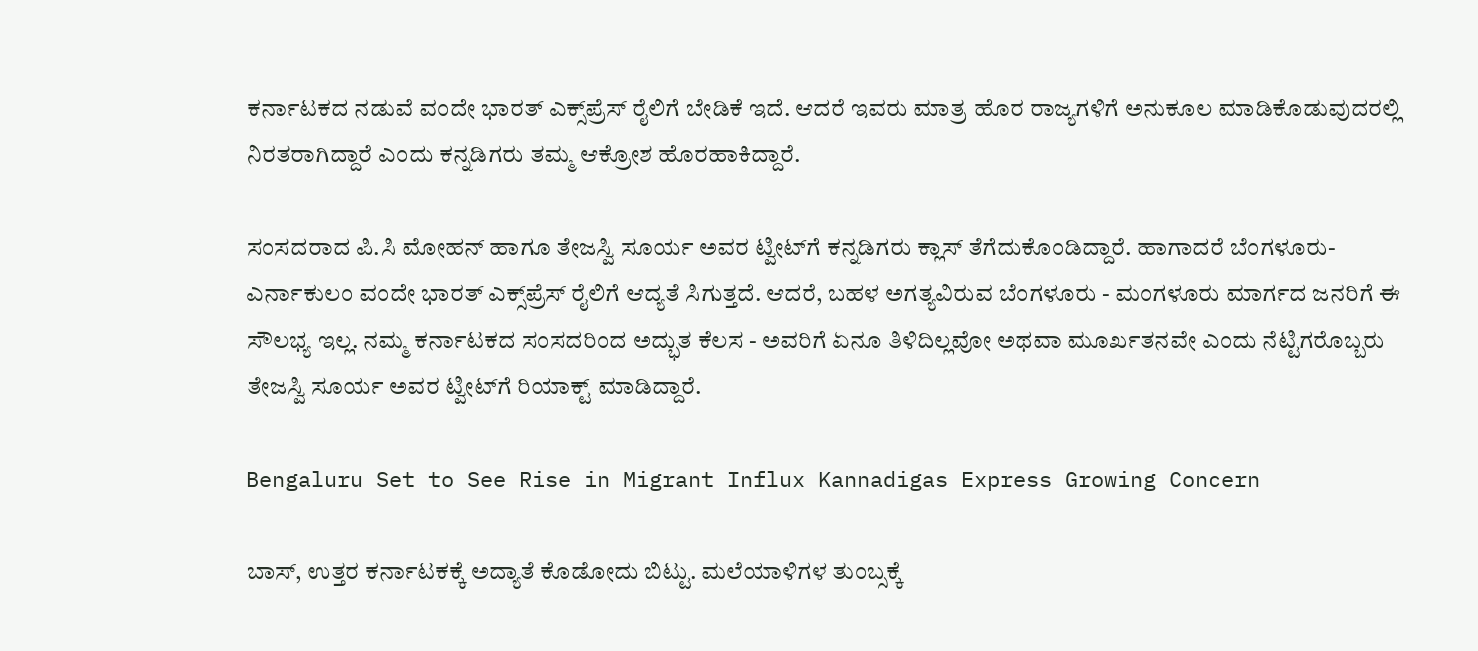ಕರ್ನಾಟಕದ ನಡುವೆ ವಂದೇ ಭಾರತ್ ಎಕ್ಸ್‌ಪ್ರೆಸ್ ರೈಲಿಗೆ ಬೇಡಿಕೆ ಇದೆ. ಆದರೆ ಇವರು ಮಾತ್ರ ಹೊರ ರಾಜ್ಯಗಳಿಗೆ ಅನುಕೂಲ ಮಾಡಿಕೊಡುವುದರಲ್ಲಿ ನಿರತರಾಗಿದ್ದಾರೆ ಎಂದು ಕನ್ನಡಿಗರು ತಮ್ಮ ಆಕ್ರೋಶ ಹೊರಹಾಕಿದ್ದಾರೆ.

ಸಂಸದರಾದ ಪಿ.ಸಿ ಮೋಹನ್ ಹಾಗೂ ತೇಜಸ್ವಿ ಸೂರ್ಯ ಅವರ ಟ್ವೀಟ್‌ಗೆ ಕನ್ನಡಿಗರು ಕ್ಲಾಸ್ ತೆಗೆದುಕೊಂಡಿದ್ದಾರೆ. ಹಾಗಾದರೆ ಬೆಂಗಳೂರು-ಎರ್ನಾಕುಲಂ ವಂದೇ ಭಾರತ್‌ ಎಕ್ಸ್‌ಪ್ರೆಸ್ ರೈಲಿಗೆ ಆದ್ಯತೆ ಸಿಗುತ್ತದೆ. ಆದರೆ, ಬಹಳ ಅಗತ್ಯವಿರುವ ಬೆಂಗಳೂರು - ಮಂಗಳೂರು ಮಾರ್ಗದ ಜನರಿಗೆ ಈ ಸೌಲಭ್ಯ ಇಲ್ಲ. ನಮ್ಮ ಕರ್ನಾಟಕದ ಸಂಸದರಿಂದ ಅದ್ಭುತ ಕೆಲಸ - ಅವರಿಗೆ ಏನೂ ತಿಳಿದಿಲ್ಲವೋ ಅಥವಾ ಮೂರ್ಖತನವೇ ಎಂದು ನೆಟ್ಟಿಗರೊಬ್ಬರು ತೇಜಸ್ವಿ ಸೂರ್ಯ ಅವರ ಟ್ವೀಟ್‌ಗೆ ರಿಯಾಕ್ಟ್‌ ಮಾಡಿದ್ದಾರೆ.

Bengaluru Set to See Rise in Migrant Influx Kannadigas Express Growing Concern

ಬಾಸ್, ಉತ್ತರ ಕರ್ನಾಟಕಕ್ಕೆ ಅದ್ಯಾತೆ ಕೊಡೋದು ಬಿಟ್ಟು. ಮಲೆಯಾಳಿಗಳ ತುಂಬ್ಸಕ್ಕೆ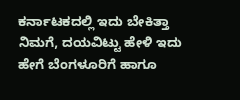ಕರ್ನಾಟಕದಲ್ಲಿ ಇದು ಬೇಕಿತ್ತಾ ನಿಮಗೆ, ದಯವಿಟ್ಟು ಹೇಳಿ ಇದು ಹೇಗೆ ಬೆಂಗಳೂರಿಗೆ ಹಾಗೂ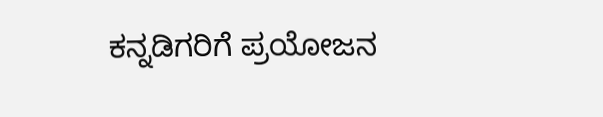ಕನ್ನಡಿಗರಿಗೆ ಪ್ರಯೋಜನ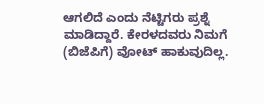ಆಗಲಿದೆ ಎಂದು ನೆಟ್ಟಿಗರು ಪ್ರಶ್ನೆ ಮಾಡಿದ್ದಾರೆ. ಕೇರಳದವರು ನಿಮಗೆ (ಬಿಜೆಪಿಗೆ) ವೋಟ್ ಹಾಕುವುದಿಲ್ಲ.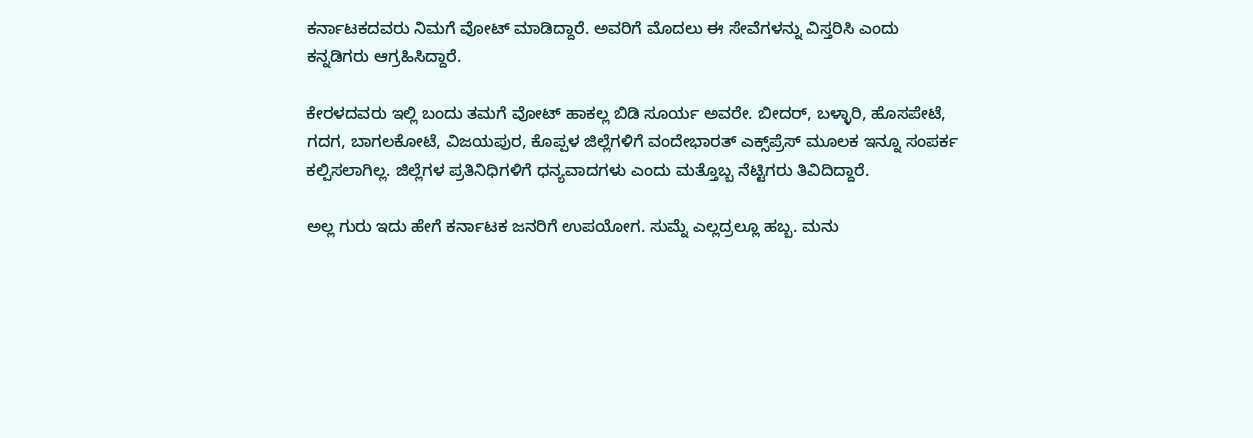ಕರ್ನಾಟಕದವರು ನಿಮಗೆ ವೋಟ್ ಮಾಡಿದ್ದಾರೆ. ಅವರಿಗೆ ಮೊದಲು ಈ ಸೇವೆಗಳನ್ನು ವಿಸ್ತರಿಸಿ ಎಂದು ಕನ್ನಡಿಗರು ಆಗ್ರಹಿಸಿದ್ದಾರೆ.

ಕೇರಳದವರು ಇಲ್ಲಿ ಬಂದು ತಮಗೆ ವೋಟ್ ಹಾಕಲ್ಲ ಬಿಡಿ ಸೂರ್ಯ ಅವರೇ. ಬೀದರ್, ಬಳ್ಳಾರಿ, ಹೊಸಪೇಟೆ, ಗದಗ, ಬಾಗಲಕೋಟೆ, ವಿಜಯಪುರ, ಕೊಪ್ಪಳ ಜಿಲ್ಲೆಗಳಿಗೆ ವಂದೇಭಾರತ್‌ ಎಕ್ಸ್‌ಪ್ರೆಸ್ ಮೂಲಕ ಇನ್ನೂ ಸಂಪರ್ಕ ಕಲ್ಪಿಸಲಾಗಿಲ್ಲ. ಜಿಲ್ಲೆಗಳ ಪ್ರತಿನಿಧಿಗಳಿಗೆ ಧನ್ಯವಾದಗಳು ಎಂದು ಮತ್ತೊಬ್ಬ ನೆಟ್ಟಿಗರು ತಿವಿದಿದ್ದಾರೆ.

ಅಲ್ಲ ಗುರು ಇದು ಹೇಗೆ ಕರ್ನಾಟಕ ಜನರಿಗೆ ಉಪಯೋಗ. ಸುಮ್ನೆ ಎಲ್ಲದ್ರಲ್ಲೂ ಹಬ್ಬ. ಮನು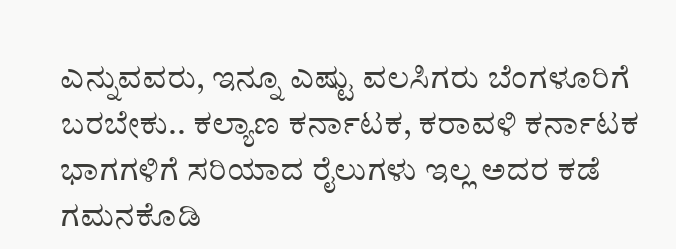ಎನ್ನುವವರು, ಇನ್ನೂ ಎಷ್ಟು ವಲಸಿಗರು ಬೆಂಗಳೂರಿಗೆ ಬರಬೇಕು.. ಕಲ್ಯಾಣ ಕರ್ನಾಟಕ, ಕರಾವಳಿ ಕರ್ನಾಟಕ ಭಾಗಗಳಿಗೆ ಸರಿಯಾದ ರೈಲುಗಳು ಇಲ್ಲ ಅದರ ಕಡೆ ಗಮನಕೊಡಿ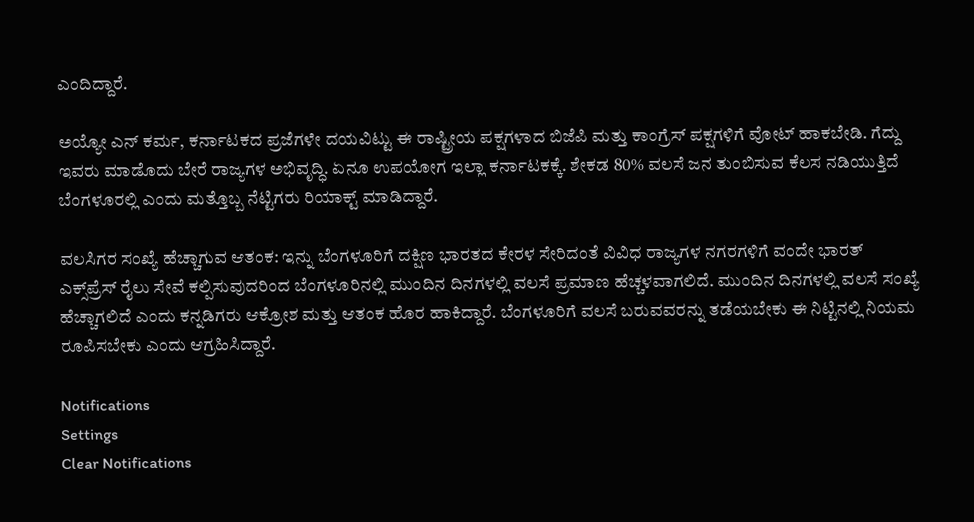ಎಂದಿದ್ದಾರೆ.

ಅಯ್ಯೋ ಎನ್ ಕರ್ಮ, ಕರ್ನಾಟಕದ ಪ್ರಜೆಗಳೇ ದಯವಿಟ್ಟು ಈ ರಾಷ್ಟ್ರೀಯ ಪಕ್ಷಗಳಾದ ಬಿಜೆಪಿ ಮತ್ತು ಕಾಂಗ್ರೆಸ್ ಪಕ್ಷಗಳಿಗೆ ವೋಟ್ ಹಾಕಬೇಡಿ. ಗೆದ್ದು ಇವರು ಮಾಡೊದು ಬೇರೆ ರಾಜ್ಯಗಳ ಅಭಿವೃದ್ಧಿ. ಏನೂ ಉಪಯೋಗ ಇಲ್ಲಾ ಕರ್ನಾಟಕಕ್ಕೆ. ಶೇಕಡ 80% ವಲಸೆ ಜನ ತುಂಬಿಸುವ ಕೆಲಸ ನಡಿಯುತ್ತಿದೆ ಬೆಂಗಳೂರಲ್ಲಿ ಎಂದು ಮತ್ತೊಬ್ಬ ನೆಟ್ಟಿಗರು ರಿಯಾಕ್ಟ್‌ ಮಾಡಿದ್ದಾರೆ.

ವಲಸಿಗರ ಸಂಖ್ಯೆ ಹೆಚ್ಚಾಗುವ ಆತಂಕ: ಇನ್ನು ಬೆಂಗಳೂರಿಗೆ ದಕ್ಷಿಣ ಭಾರತದ ಕೇರಳ ಸೇರಿದಂತೆ ವಿವಿಧ ರಾಜ್ಯಗಳ ನಗರಗಳಿಗೆ ವಂದೇ ಭಾರತ್ ಎಕ್ಸ್‌ಪ್ರೆಸ್ ರೈಲು ಸೇವೆ ಕಲ್ಪಿಸುವುದರಿಂದ ಬೆಂಗಳೂರಿನಲ್ಲಿ ಮುಂದಿನ ದಿನಗಳಲ್ಲಿ ವಲಸೆ ಪ್ರಮಾಣ ಹೆಚ್ಚಳವಾಗಲಿದೆ. ಮುಂದಿನ ದಿನಗಳಲ್ಲಿ ವಲಸೆ ಸಂಖ್ಯೆ ಹೆಚ್ಚಾಗಲಿದೆ ಎಂದು ಕನ್ನಡಿಗರು ಆಕ್ರೋಶ ಮತ್ತು ಆತಂಕ ಹೊರ ಹಾಕಿದ್ದಾರೆ. ಬೆಂಗಳೂರಿಗೆ ವಲಸೆ ಬರುವವರನ್ನು ತಡೆಯಬೇಕು ಈ ನಿಟ್ಟಿನಲ್ಲಿ ನಿಯಮ ರೂಪಿಸಬೇಕು ಎಂದು ಆಗ್ರಹಿಸಿದ್ದಾರೆ.

Notifications
Settings
Clear Notifications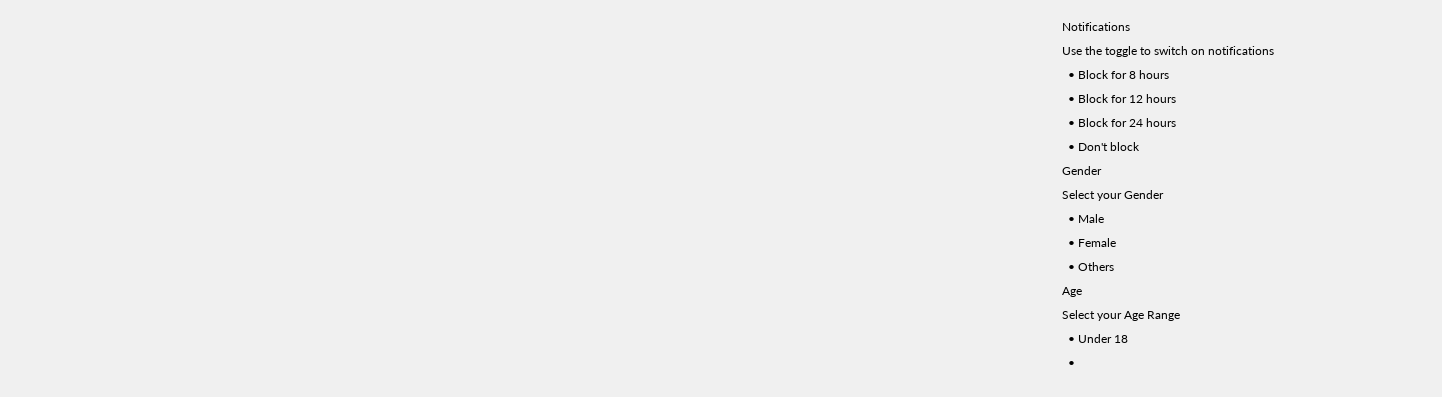Notifications
Use the toggle to switch on notifications
  • Block for 8 hours
  • Block for 12 hours
  • Block for 24 hours
  • Don't block
Gender
Select your Gender
  • Male
  • Female
  • Others
Age
Select your Age Range
  • Under 18
  •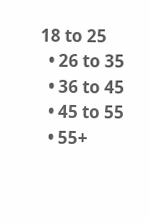18 to 25
  • 26 to 35
  • 36 to 45
  • 45 to 55
  • 55+